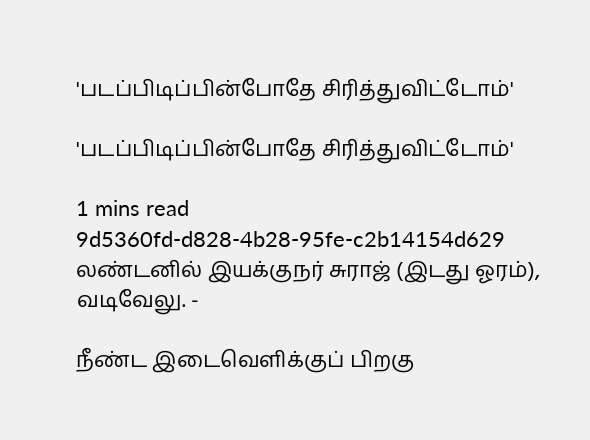'படப்பிடிப்பின்போதே சிரித்துவிட்டோம்'

'படப்பிடிப்பின்போதே சிரித்துவிட்டோம்'

1 mins read
9d5360fd-d828-4b28-95fe-c2b14154d629
லண்டனில் இயக்குநர் சுராஜ் (இடது ஓரம்), வடிவேலு. -

நீண்ட இடைவெளிக்குப் பிறகு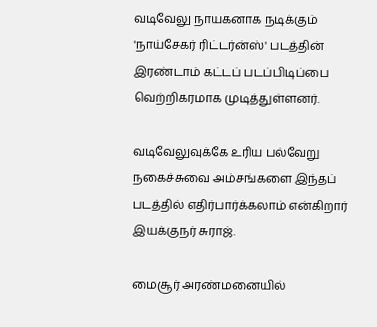வடிவேலு நாயகனாக நடிக்கும் 'நாய்சேகர் ரிட்டர்ன்ஸ்' படத்தின் இரண்டாம் கட்டப் படப்பிடிப்பை வெற்றிகரமாக முடித்துள்ளனர்.

வடிவேலுவுக்கே உரிய பல்வேறு நகைச்சுவை அம்சங்களை இந்தப் படத்தில் எதிர்பார்க்கலாம் என்கிறார் இயக்குநர் சுராஜ்.

மைசூர் அரண்மனையில்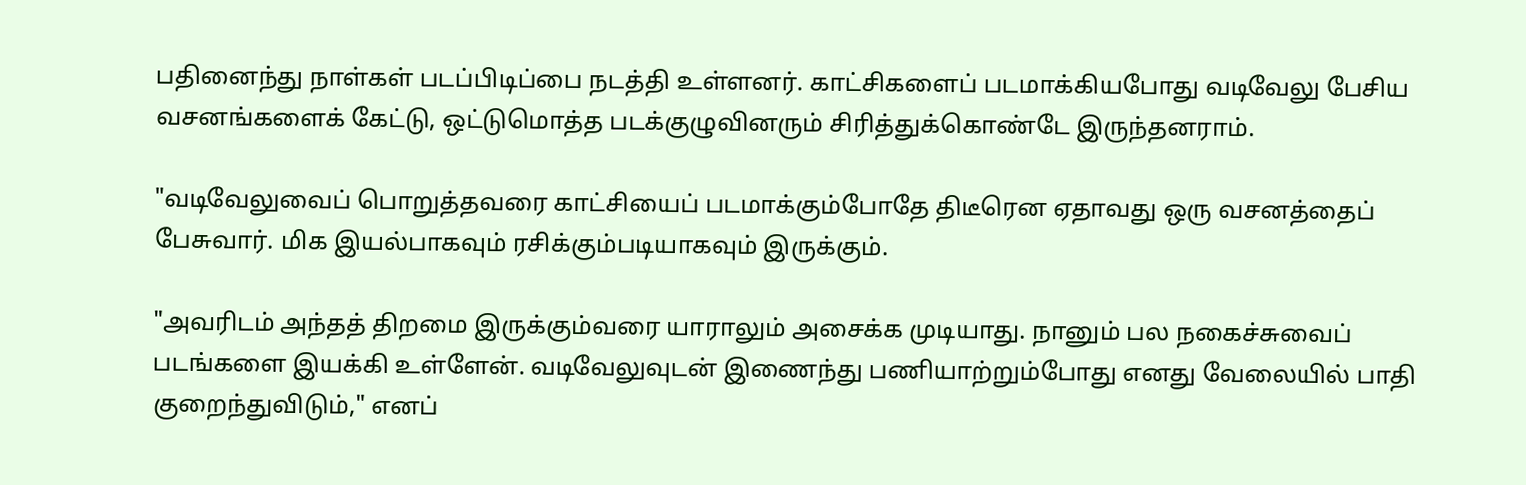பதினைந்து நாள்கள் படப்பிடிப்பை நடத்தி உள்ளனர். காட்சிகளைப் படமாக்கியபோது வடிவேலு பேசிய வசனங்களைக் கேட்டு, ஒட்டுமொத்த படக்குழுவினரும் சிரித்துக்கொண்டே இருந்தனராம்.

"வடிவேலுவைப் பொறுத்தவரை காட்சியைப் படமாக்கும்போதே திடீரென ஏதாவது ஒரு வசனத்தைப் பேசுவார். மிக இயல்பாகவும் ரசிக்கும்படியாகவும் இருக்கும்.

"அவரிடம் அந்தத் திறமை இருக்கும்வரை யாராலும் அசைக்க முடியாது. நானும் பல நகைச்சுவைப் படங்களை இயக்கி உள்ளேன். வடிவேலுவுடன் இணைந்து பணியாற்றும்போது எனது வேலையில் பாதி குறைந்துவிடும்," எனப்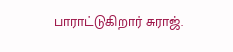பாராட்டுகிறார் சுராஜ்.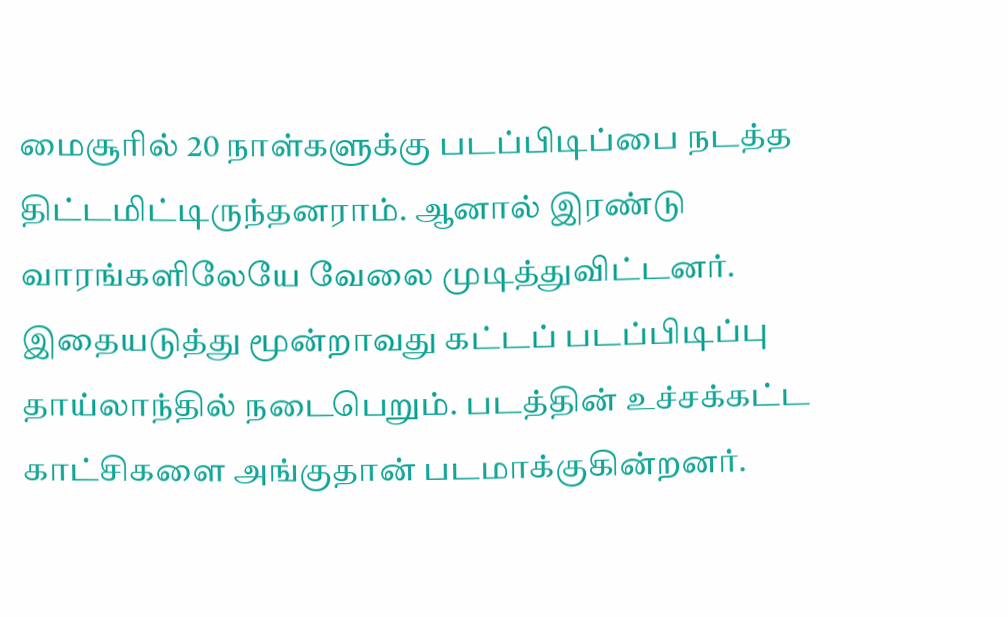மைசூரில் 20 நாள்களுக்கு படப்பிடிப்பை நடத்த திட்டமிட்டிருந்தனராம். ஆனால் இரண்டு வாரங்களிலேயே வேலை முடித்துவிட்டனர். இதையடுத்து மூன்றாவது கட்டப் படப்பிடிப்பு தாய்லாந்தில் நடைபெறும். படத்தின் உச்சக்கட்ட காட்சிகளை அங்குதான் படமாக்குகின்றனர்.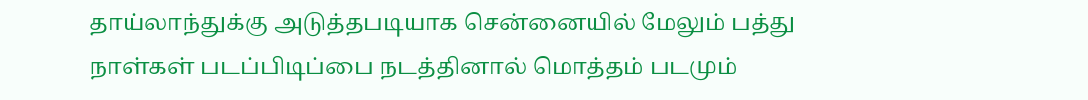தாய்லாந்துக்கு அடுத்தபடியாக சென்னையில் மேலும் பத்து நாள்கள் படப்பிடிப்பை நடத்தினால் மொத்தம் படமும்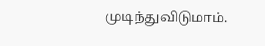முடிந்துவிடுமாம்.